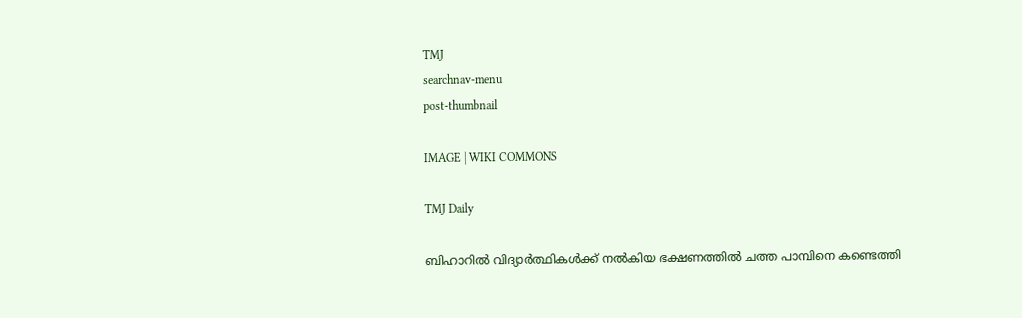TMJ
searchnav-menu
post-thumbnail

IMAGE | WIKI COMMONS

TMJ Daily

ബിഹാറില്‍ വിദ്യാര്‍ത്ഥികള്‍ക്ക് നല്‍കിയ ഭക്ഷണത്തില്‍ ചത്ത പാമ്പിനെ കണ്ടെത്തി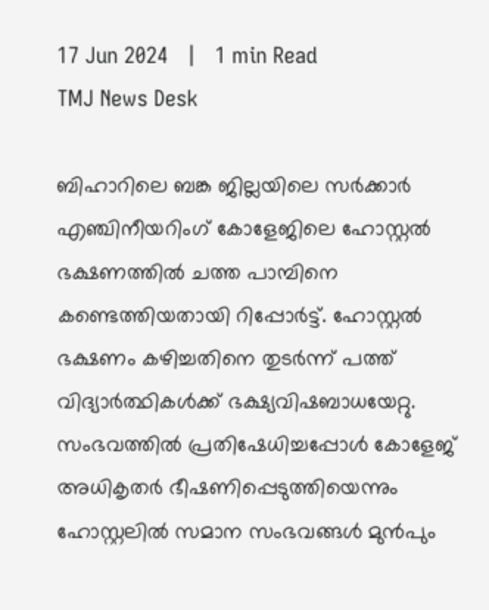17 Jun 2024   |   1 min Read
TMJ News Desk

ബിഹാറിലെ ബങ്ക ജില്ലയിലെ സര്‍ക്കാര്‍ എഞ്ചിനീയറിംഗ് കോളേജിലെ ഹോസ്റ്റല്‍ ഭക്ഷണത്തില്‍ ചത്ത പാമ്പിനെ കണ്ടെത്തിയതായി റിപ്പോര്‍ട്ട്. ഹോസ്റ്റല്‍ ഭക്ഷണം കഴിച്ചതിനെ തുടര്‍ന്ന് പത്ത് വിദ്യാര്‍ത്ഥികള്‍ക്ക് ഭക്ഷ്യവിഷബാധയേറ്റു. സംഭവത്തില്‍ പ്രതിഷേധിച്ചപ്പോള്‍ കോളേജ് അധികൃതര്‍ ഭീഷണിപ്പെടുത്തിയെന്നും ഹോസ്റ്റലില്‍ സമാന സംഭവങ്ങള്‍ മുന്‍പും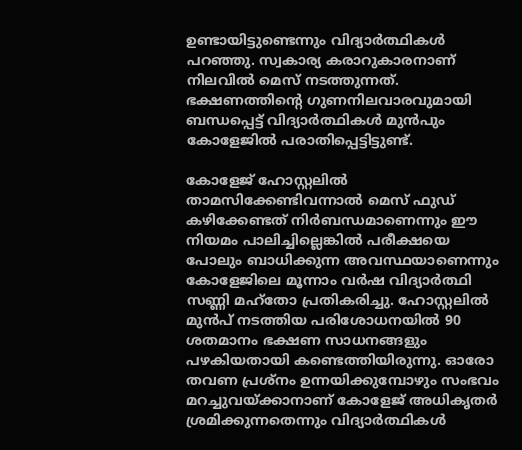ഉണ്ടായിട്ടുണ്ടെന്നും വിദ്യാര്‍ത്ഥികള്‍ പറഞ്ഞു. സ്വകാര്യ കരാറുകാരനാണ് നിലവില്‍ മെസ് നടത്തുന്നത്. ഭക്ഷണത്തിന്റെ ഗുണനിലവാരവുമായി ബന്ധപ്പെട്ട് വിദ്യാര്‍ത്ഥികള്‍ മുന്‍പും കോളേജില്‍ പരാതിപ്പെട്ടിട്ടുണ്ട്.

കോളേജ് ഹോസ്റ്റലില്‍ താമസിക്കേണ്ടിവന്നാല്‍ മെസ് ഫുഡ് കഴിക്കേണ്ടത് നിര്‍ബന്ധമാണെന്നും ഈ നിയമം പാലിച്ചില്ലെങ്കില്‍ പരീക്ഷയെ പോലും ബാധിക്കുന്ന അവസ്ഥയാണെന്നും കോളേജിലെ മൂന്നാം വര്‍ഷ വിദ്യാര്‍ത്ഥി സണ്ണി മഹ്‌തോ പ്രതികരിച്ചു. ഹോസ്റ്റലില്‍ മുന്‍പ് നടത്തിയ പരിശോധനയില്‍ 90 ശതമാനം ഭക്ഷണ സാധനങ്ങളും പഴകിയതായി കണ്ടെത്തിയിരുന്നു. ഓരോ തവണ പ്രശ്‌നം ഉന്നയിക്കുമ്പോഴും സംഭവം മറച്ചുവയ്ക്കാനാണ് കോളേജ് അധികൃതര്‍ ശ്രമിക്കുന്നതെന്നും വിദ്യാര്‍ത്ഥികള്‍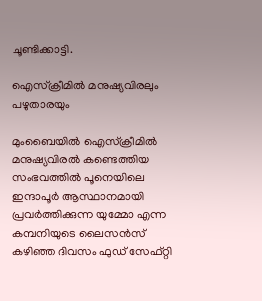ചൂണ്ടിക്കാട്ടി.

ഐസ്‌ക്രീമില്‍ മനുഷ്യവിരലും പഴുതാരയും

മുംബൈയില്‍ ഐസ്‌ക്രീമില്‍ മനുഷ്യവിരല്‍ കണ്ടെത്തിയ സംഭവത്തില്‍ പൂനെയിലെ ഇന്ദാപൂര്‍ ആസ്ഥാനമായി പ്രവര്‍ത്തിക്കുന്ന യുമ്മോ എന്ന കമ്പനിയുടെ ലൈസന്‍സ് കഴിഞ്ഞ ദിവസം ഫുഡ് സേഫ്റ്റി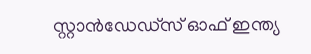സ്റ്റാന്‍ഡേഡ്‌സ് ഓഫ് ഇന്ത്യ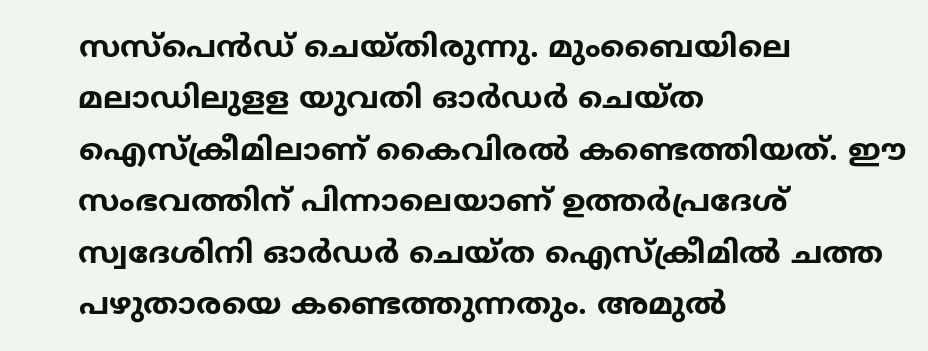സസ്‌പെന്‍ഡ് ചെയ്തിരുന്നു. മുംബൈയിലെ മലാഡിലുളള യുവതി ഓര്‍ഡര്‍ ചെയ്ത ഐസ്‌ക്രീമിലാണ് കൈവിരല്‍ കണ്ടെത്തിയത്. ഈ സംഭവത്തിന് പിന്നാലെയാണ് ഉത്തര്‍പ്രദേശ് സ്വദേശിനി ഓര്‍ഡര്‍ ചെയ്ത ഐസ്‌ക്രീമില്‍ ചത്ത പഴുതാരയെ കണ്ടെത്തുന്നതും. അമുല്‍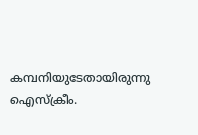കമ്പനിയുടേതായിരുന്നു ഐസ്‌ക്രീം.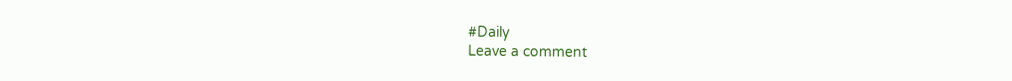#Daily
Leave a comment